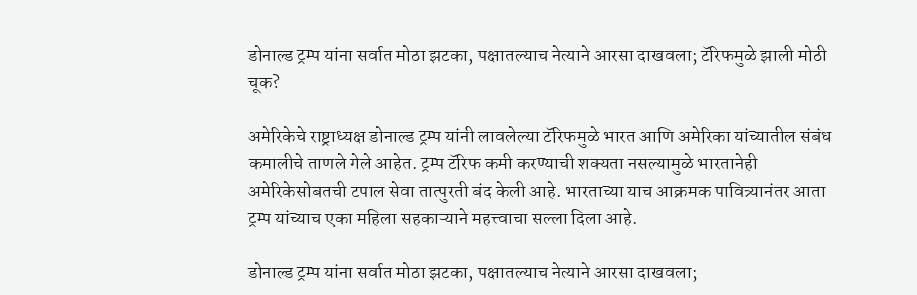डोनाल्ड ट्रम्प यांना सर्वात मोठा झटका, पक्षातल्याच नेत्याने आरसा दाखवला; टॅरिफमुळे झाली मोठी चूक?

अमेरिकेचे राष्ट्राध्यक्ष डोनाल्ड ट्रम्प यांनी लावलेल्या टॅरिफमुळे भारत आणि अमेरिका यांच्यातील संबंध कमालीचे ताणले गेले आहेत. ट्रम्प टॅरिफ कमी करण्याची शक्यता नसल्यामुळे भारतानेही अमेरिकेसोबतची टपाल सेवा तात्पुरती बंद केली आहे. भारताच्या याच आक्रमक पावित्र्यानंतर आता ट्रम्प यांच्याच एका महिला सहकाऱ्याने महत्त्वाचा सल्ला दिला आहे.

डोनाल्ड ट्रम्प यांना सर्वात मोठा झटका, पक्षातल्याच नेत्याने आरसा दाखवला;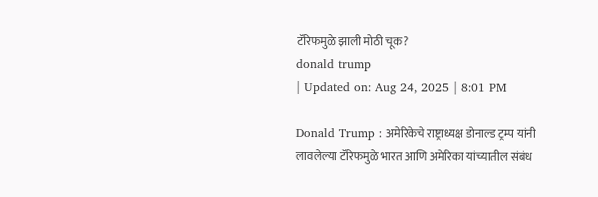टॅरिफमुळे झाली मोठी चूक?
donald trump
| Updated on: Aug 24, 2025 | 8:01 PM

Donald Trump : अमेरिकेचे राष्ट्राध्यक्ष डोनाल्ड ट्रम्प यांनी लावलेल्या टॅरिफमुळे भारत आणि अमेरिका यांच्यातील संबंध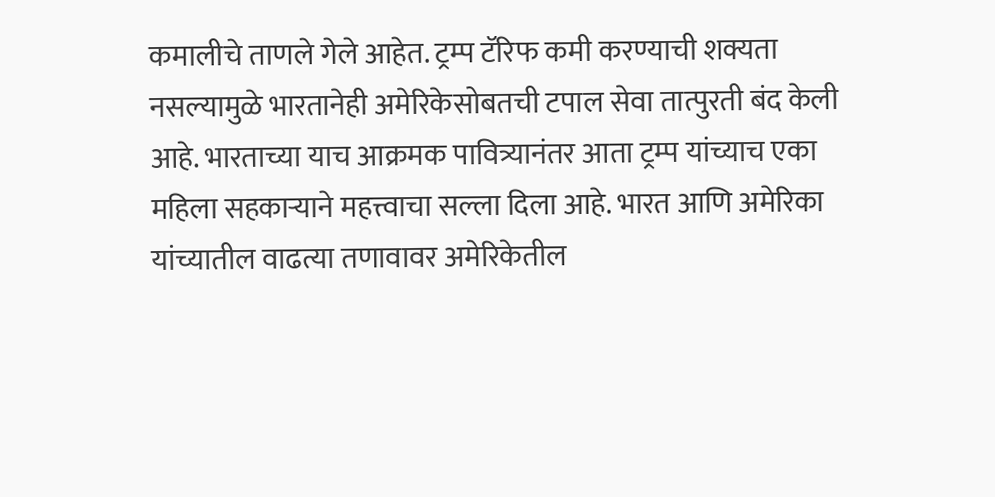कमालीचे ताणले गेले आहेत. ट्रम्प टॅरिफ कमी करण्याची शक्यता नसल्यामुळे भारतानेही अमेरिकेसोबतची टपाल सेवा तात्पुरती बंद केली आहे. भारताच्या याच आक्रमक पावित्र्यानंतर आता ट्रम्प यांच्याच एका महिला सहकाऱ्याने महत्त्वाचा सल्ला दिला आहे. भारत आणि अमेरिका यांच्यातील वाढत्या तणावावर अमेरिकेतील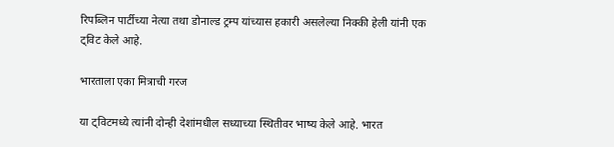रिपब्लिन पार्टीच्या नेत्या तथा डोनाल्ड ट्रम्प यांच्यास हकारी असलेल्या निक्की हेली यांनी एक ट्विट केले आहे.

भारताला एका मित्राची गरज

या ट्विटमध्ये त्यांनी दोन्ही देशांमधील सध्याच्या स्थितीवर भाष्य केले आहे. भारत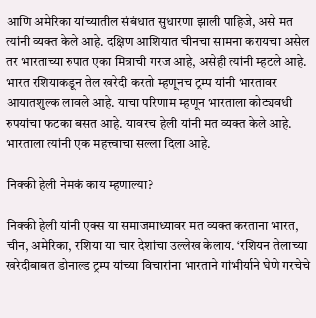आणि अमेरिका यांच्यातील संबंधात सुधारणा झाली पाहिजे, असे मत त्यांनी व्यक्त केले आहे. दक्षिण आशियात चीनचा सामना करायचा असेल तर भारताच्या रुपात एका मित्राची गरज आहे, असेही त्यांनी म्हटले आहे. भारत रशियाकडून तेल खरेदी करतो म्हणूनच ट्रम्प यांनी भारतावर आयातशुल्क लावले आहे. याचा परिणाम म्हणून भारताला कोट्यवधी रुपयांचा फटका बसत आहे. यावरच हेली यांनी मत व्यक्त केले आहे. भारताला त्यांनी एक महत्त्वाचा सल्ला दिला आहे.

निक्की हेली नेमकं काय म्हणाल्या?

निक्की हेली यांनी एक्स या समाजमाध्यावर मत व्यक्त करताना भारत, चीन, अमेरिका, रशिया या चार देशांचा उल्लेख केलाय. ‘रशियन तेलाच्या खरेदीबाबत डोनाल्ड ट्रम्प यांच्या विचारांना भारताने गांभीर्याने घेणे गरचेचे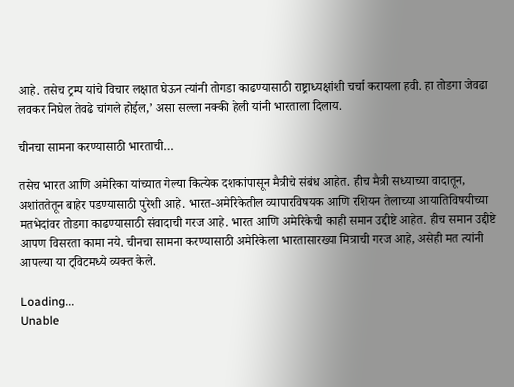आहे. तसेच ट्रम्प यांचे विचार लक्षात घेऊन त्यांनी तोगडा काढण्यासाठी राष्ट्राध्यक्षांशी चर्चा करायला हवी. हा तोडगा जेवढा लवकर निघेल तेवढे चांगले होईल,’ असा सल्ला नक्की हेली यांनी भारताला दिलाय.

चीनचा सामना करण्यासाठी भारताची…

तसेच भारत आणि अमेरिका यांच्यात गेल्या कित्येक दशकांपासून मैत्रीचे संबंध आहेत. हीच मैत्री सध्याच्या वादातून, अशांततेतून बाहेर पडण्यासाठी पुरेशी आहे. भारत-अमेरिकेतील व्यापारविषयक आणि रशियन तेलाच्या आयातिविषयीच्या मतभेदांवर तोडगा काढण्यासाठी संवादाची गरज आहे. भारत आणि अमेरिकेची काही समान उद्दीष्टे आहेत. हीच समान उद्दीष्टे आपण विसरता कामा नये. चीनचा सामना करण्यासाठी अमेरिकेला भारतासारख्या मित्राची गरज आहे, असेही मत त्यांनी आपल्या या ट्विटमध्ये व्यक्त केले.

Loading...
Unable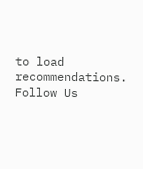to load recommendations.
Follow Us